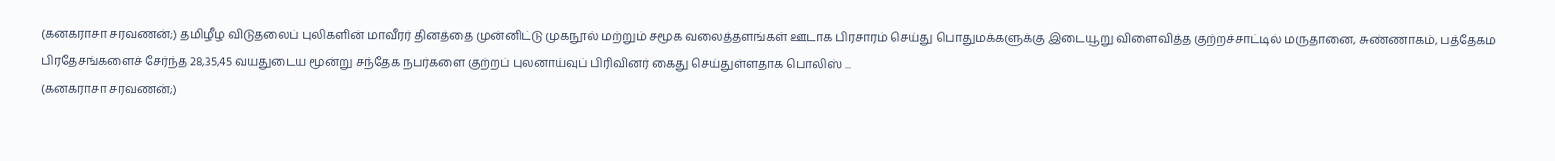(கனகராசா சரவணன்;) தமிழீழ விடுதலைப் புலிகளின் மாவீரர் தினத்தை முன்னிட்டு முகநூல் மற்றும் சமூக வலைத்தளங்கள் ஊடாக பிரசாரம் செய்து பொதுமக்களுக்கு இடையூறு விளைவித்த குற்றச்சாட்டில் மருதானை, சுண்ணாகம், பத்தேகம பிரதேசங்களைச் சேர்ந்த 28,35,45 வயதுடைய மூன்று சந்தேக நபர்களை குற்றப் புலனாய்வுப் பிரிவினர் கைது செய்துள்ளதாக பொலிஸ் ...
(கனகராசா சரவணன்;)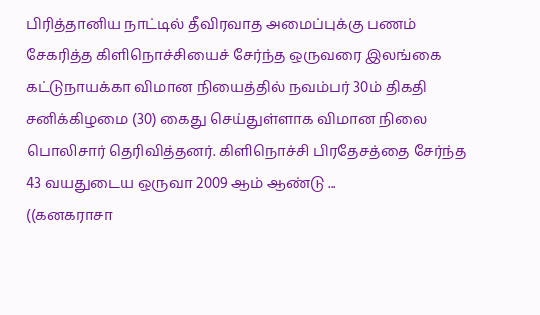பிரித்தானிய நாட்டில் தீவிரவாத அமைப்புக்கு பணம் சேகரித்த கிளிநொச்சியைச் சேர்ந்த ஒருவரை இலங்கை கட்டுநாயக்கா விமான நியைத்தில் நவம்பர் 30ம் திகதி சனிக்கிழமை (30) கைது செய்துள்ளாக விமான நிலை பொலிசார் தெரிவித்தனர். கிளிநொச்சி பிரதேசத்தை சேர்ந்த 43 வயதுடைய ஒருவா 2009 ஆம் ஆண்டு ...
((கனகராசா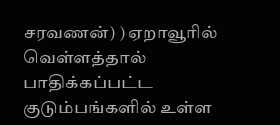சரவணன்) ) ஏறாவூரில் வெள்ளத்தால் பாதிக்கப்பட்ட குடும்பங்களில் உள்ள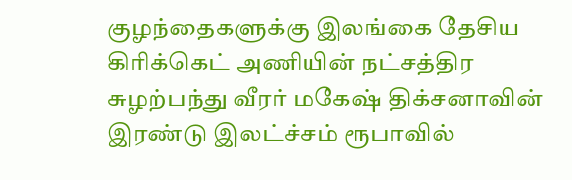குழந்தைகளுக்கு இலங்கை தேசிய கிரிக்கெட் அணியின் நட்சத்திர சுழற்பந்து வீரர் மகேஷ் திக்சனாவின் இரண்டு இலட்ச்சம் ரூபாவில்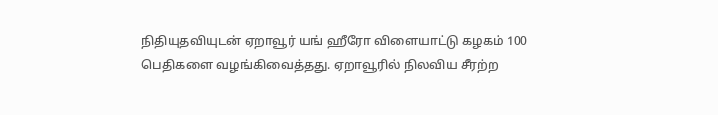நிதியுதவியுடன் ஏறாவூர் யங் ஹீரோ விளையாட்டு கழகம் 100 பெதிகளை வழங்கிவைத்தது. ஏறாவூரில் நிலவிய சீரற்ற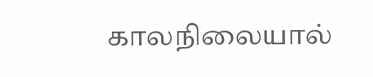காலநிலையால்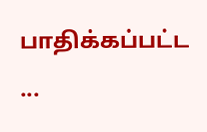பாதிக்கப்பட்ட ...